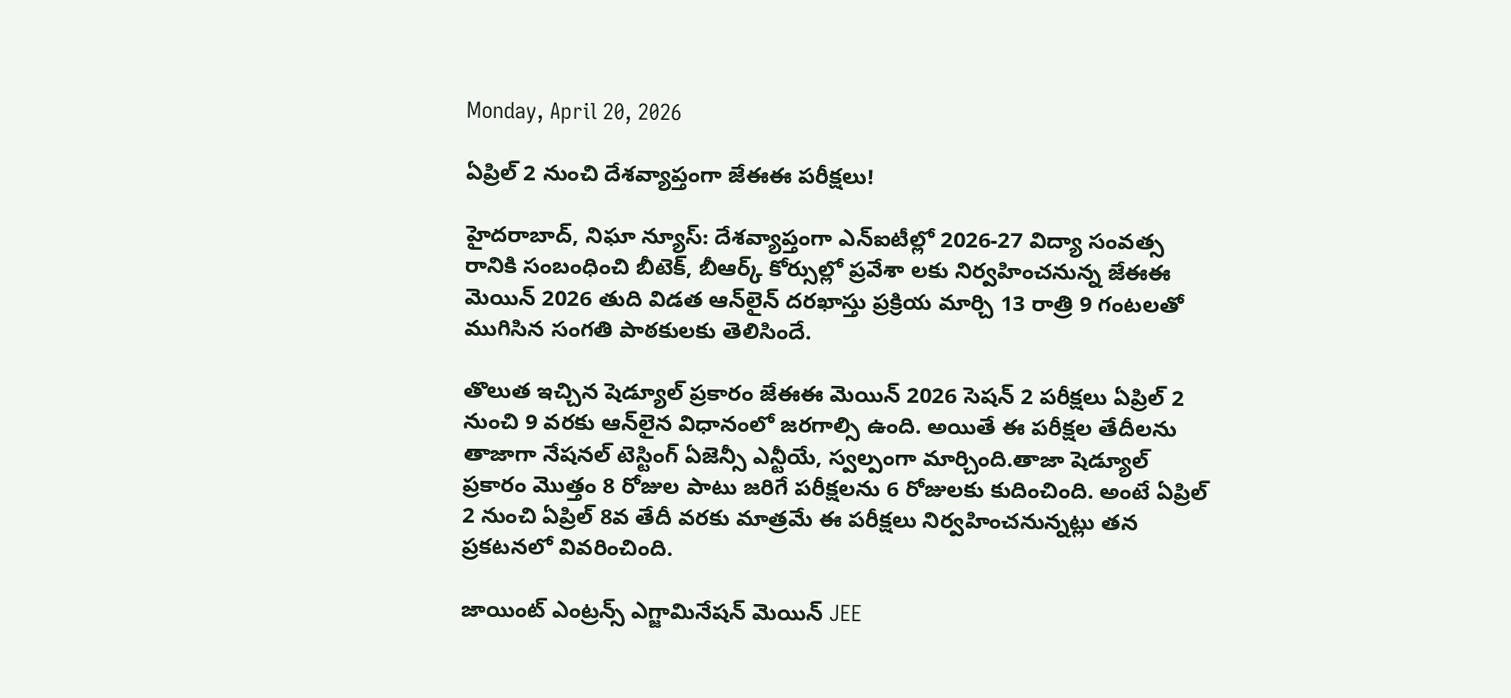Monday, April 20, 2026

ఏప్రిల్ 2 నుంచి దేశవ్యాప్తంగా జేఈఈ పరీక్షలు!

హైదరాబాద్, నిఘా న్యూస్: దేశవ్యాప్తంగా ఎన్‌ఐటీల్లో 2026-27 విద్యా సంవత్స రానికి సంబంధించి బీటెక్‌, బీఆర్క్‌ కోర్సుల్లో ప్రవేశా లకు నిర్వహించనున్న జేఈఈ మెయిన్‌ 2026 తుది విడత ఆన్‌లైన్‌ దరఖాస్తు ప్రక్రియ మార్చి 13 రాత్రి 9 గంటలతో ముగిసిన సంగతి పాఠకులకు తెలిసిందే.

తొలుత ఇచ్చిన షెడ్యూల్‌ ప్రకారం జేఈఈ మెయిన్ 2026 సెషన్ 2 పరీక్షలు ఏప్రిల్‌ 2 నుంచి 9 వరకు ఆన్‌లైన విధానంలో జరగాల్సి ఉంది. అయితే ఈ పరీక్షల తేదీలను తాజాగా నేషనల్ టెస్టింగ్ ఏజెన్సీ ఎన్టీయే, స్వల్పంగా మార్చింది.తాజా షెడ్యూల్‌ ప్రకారం మొత్తం 8 రోజుల పాటు జరిగే పరీక్షలను 6 రోజులకు కుదించింది. అంటే ఏప్రిల్‌ 2 నుంచి ఏప్రిల్ 8వ తేదీ వరకు మాత్రమే ఈ పరీక్షలు నిర్వహించనున్నట్లు తన ప్రకటనలో వివరించింది.

జాయింట్ ఎంట్రన్స్ ఎగ్జామినేషన్ మెయిన్ JEE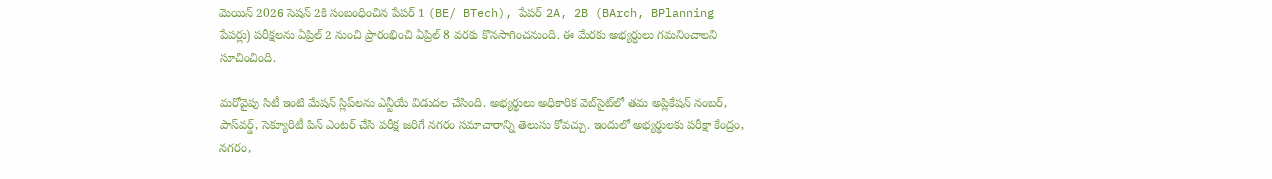మెయిన్ 2026 సెషన్ 2కి సంబంధించిన పేపర్ 1 (BE/ BTech), పేపర్ 2A, 2B (BArch, BPlanning పేపర్లు) పరీక్షలను ఏప్రిల్ 2 నుంచి ప్రారంభించి ఏప్రిల్ 8 వరకు కొనసాగించనుంది. ఈ మేరకు అభ్యర్ధులు గమనించాలని సూచించింది.

మరోవైపు సిటీ ఇంటి మేషన్‌ స్లిప్‌లను ఎన్టీయే విడుదల చేసింది. అభ్యర్థులు అధికారిక వెబ్‌సైట్‌లో తమ అప్లికేషన్‌ నంబర్‌, పాస్‌వర్డ్‌, సెక్యూరిటీ పిన్‌ ఎంటర్‌ చేసి పరీక్ష జరిగే నగరం సమాచారాన్ని తెలుసు కోవచ్చు. ఇందులో అభ్యర్థులకు పరీక్షా కేంద్రం, నగరం,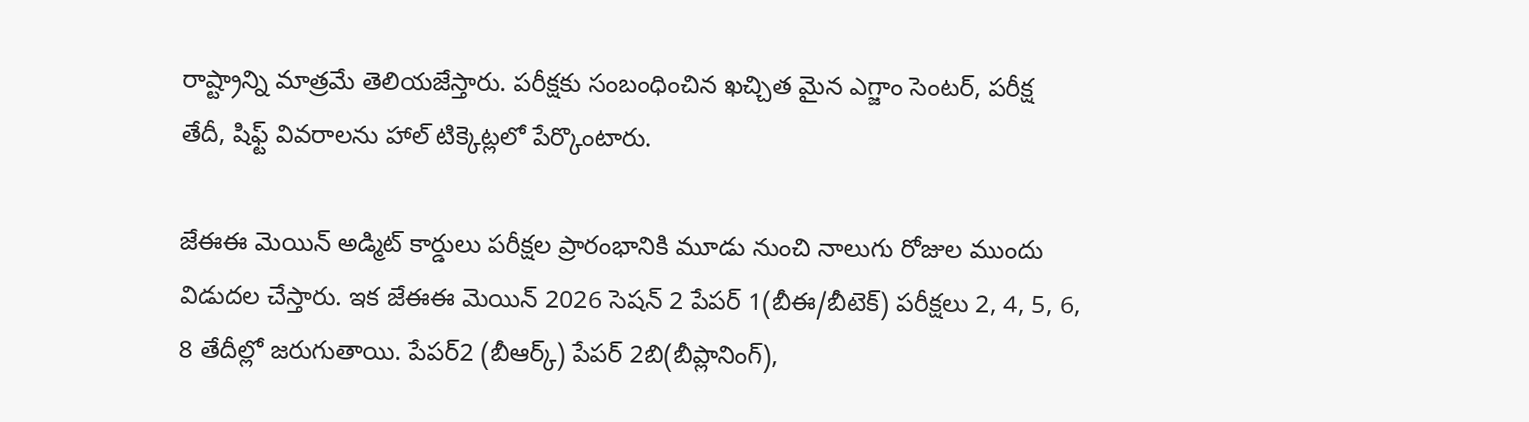రాష్ట్రాన్ని మాత్రమే తెలియజేస్తారు. పరీక్షకు సంబంధించిన ఖచ్చిత మైన ఎగ్జాం సెంటర్‌, పరీక్ష తేదీ, షిఫ్ట్ వివరాలను హాల్ టిక్కెట్లలో పేర్కొంటారు.

జేఈఈ మెయిన్ అడ్మిట్ కార్డులు పరీక్షల ప్రారంభానికి మూడు నుంచి నాలుగు రోజుల ముందు విడుదల చేస్తారు. ఇక జేఈఈ మెయిన్‌ 2026 సెషన్‌ 2 పేపర్‌ 1(బీఈ/బీటెక్‌) పరీక్షలు 2, 4, 5, 6, 8 తేదీల్లో జరుగుతాయి. పేపర్‌2 (బీఆర్క్‌) పేపర్‌ 2బి(బీప్లానింగ్‌),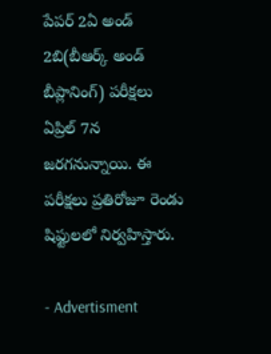పేపర్‌ 2ఏ అండ్‌ 2బి(బీఆర్క్‌ అండ్‌ బీప్లానింగ్‌) పరీక్షలు ఏప్రిల్‌ 7న జరగనున్నాయి. ఈ పరీక్షలు ప్రతిరోజూ రెండు షిఫ్టులలో నిర్వహిస్తారు.

- Advertisment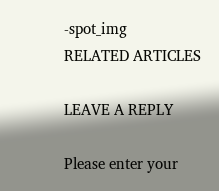-spot_img
RELATED ARTICLES

LEAVE A REPLY

Please enter your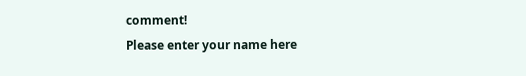comment!
Please enter your name here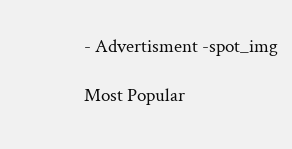- Advertisment -spot_img

Most Popular